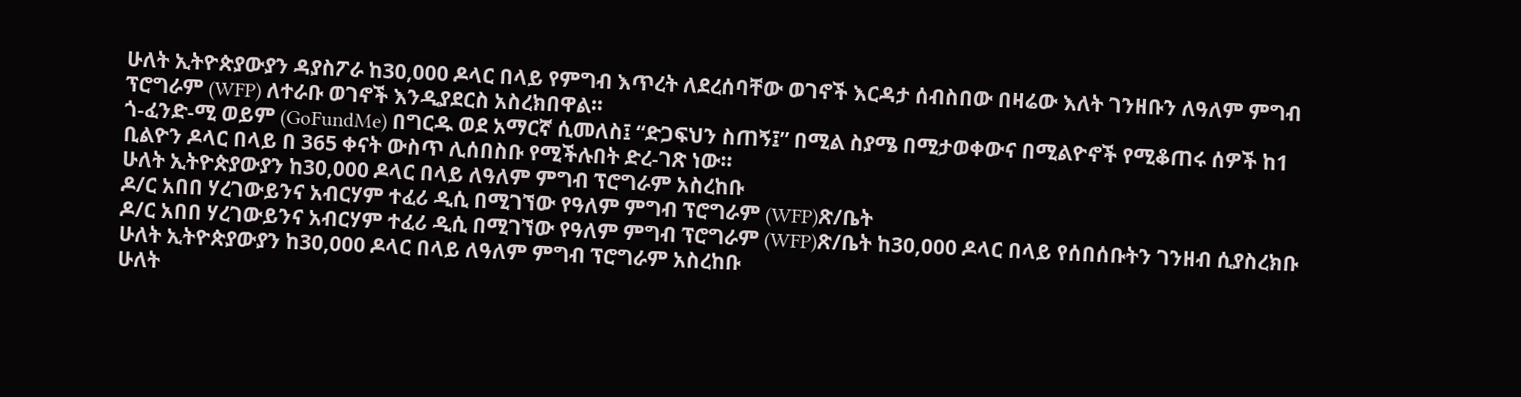ሁለት ኢትዮጵያውያን ዳያስፖራ ከ30,000 ዶላር በላይ የምግብ እጥረት ለደረሰባቸው ወገኖች እርዳታ ሰብስበው በዛሬው እለት ገንዘቡን ለዓለም ምግብ ፕሮግራም (WFP) ለተራቡ ወገኖች እንዲያደርስ አስረክበዋል።
ጎ-ፈንድ-ሚ ወይም (GoFundMe) በግርዱ ወደ አማርኛ ሲመለስ፤ “ድጋፍህን ስጠኝ፤” በሚል ስያሜ በሚታወቀውና በሚልዮኖች የሚቆጠሩ ሰዎች ከ1 ቢልዮን ዶላር በላይ በ 365 ቀናት ውስጥ ሊሰበስቡ የሚችሉበት ድረ-ገጽ ነው።
ሁለት ኢትዮጵያውያን ከ30,000 ዶላር በላይ ለዓለም ምግብ ፕሮግራም አስረከቡ
ዶ/ር አበበ ሃረገውይንና አብርሃም ተፈሪ ዲሲ በሚገኘው የዓለም ምግብ ፕሮግራም (WFP)ጽ/ቤት
ዶ/ር አበበ ሃረገውይንና አብርሃም ተፈሪ ዲሲ በሚገኘው የዓለም ምግብ ፕሮግራም (WFP)ጽ/ቤት ከ30,000 ዶላር በላይ የሰበሰቡትን ገንዘብ ሲያስረክቡ
ሁለት ኢትዮጵያውያን ከ30,000 ዶላር በላይ ለዓለም ምግብ ፕሮግራም አስረከቡ
ሁለት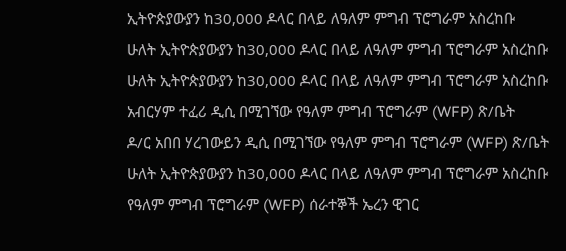ኢትዮጵያውያን ከ30,000 ዶላር በላይ ለዓለም ምግብ ፕሮግራም አስረከቡ
ሁለት ኢትዮጵያውያን ከ30,000 ዶላር በላይ ለዓለም ምግብ ፕሮግራም አስረከቡ
ሁለት ኢትዮጵያውያን ከ30,000 ዶላር በላይ ለዓለም ምግብ ፕሮግራም አስረከቡ
አብርሃም ተፈሪ ዲሲ በሚገኘው የዓለም ምግብ ፕሮግራም (WFP) ጽ/ቤት
ዶ/ር አበበ ሃረገውይን ዲሲ በሚገኘው የዓለም ምግብ ፕሮግራም (WFP) ጽ/ቤት
ሁለት ኢትዮጵያውያን ከ30,000 ዶላር በላይ ለዓለም ምግብ ፕሮግራም አስረከቡ
የዓለም ምግብ ፕሮግራም (WFP) ሰራተኞች ኤረን ዊገር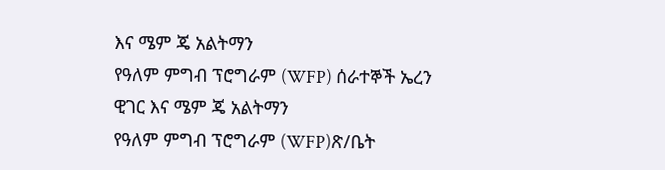እና ሜም ጄ አልትማን
የዓለም ምግብ ፕሮግራም (WFP) ሰራተኞች ኤረን ዊገር እና ሜም ጄ አልትማን
የዓለም ምግብ ፕሮግራም (WFP)ጽ/ቤት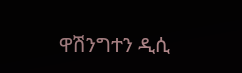ዋሽንግተን ዲሲ